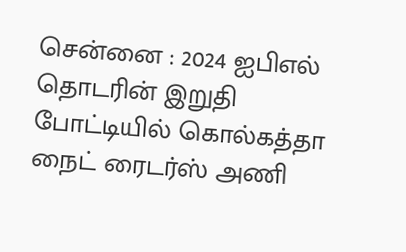சென்னை : 2024 ஐபிஎல் தொடரின் இறுதி போட்டியில் கொல்கத்தா நைட் ரைடர்ஸ் அணி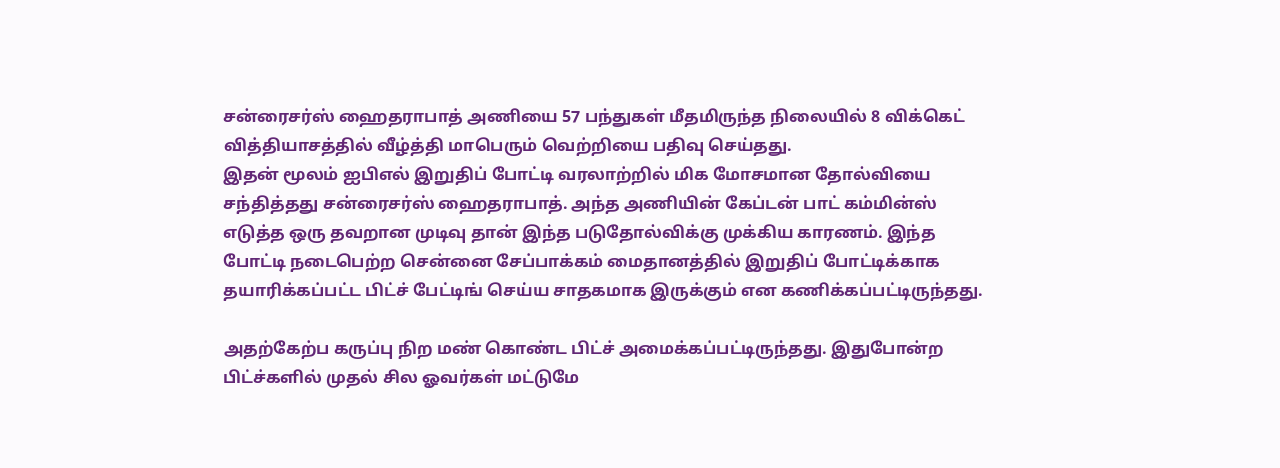சன்ரைசர்ஸ் ஹைதராபாத் அணியை 57 பந்துகள் மீதமிருந்த நிலையில் 8 விக்கெட் வித்தியாசத்தில் வீழ்த்தி மாபெரும் வெற்றியை பதிவு செய்தது.
இதன் மூலம் ஐபிஎல் இறுதிப் போட்டி வரலாற்றில் மிக மோசமான தோல்வியை சந்தித்தது சன்ரைசர்ஸ் ஹைதராபாத். அந்த அணியின் கேப்டன் பாட் கம்மின்ஸ் எடுத்த ஒரு தவறான முடிவு தான் இந்த படுதோல்விக்கு முக்கிய காரணம். இந்த போட்டி நடைபெற்ற சென்னை சேப்பாக்கம் மைதானத்தில் இறுதிப் போட்டிக்காக தயாரிக்கப்பட்ட பிட்ச் பேட்டிங் செய்ய சாதகமாக இருக்கும் என கணிக்கப்பட்டிருந்தது.

அதற்கேற்ப கருப்பு நிற மண் கொண்ட பிட்ச் அமைக்கப்பட்டிருந்தது. இதுபோன்ற பிட்ச்களில் முதல் சில ஓவர்கள் மட்டுமே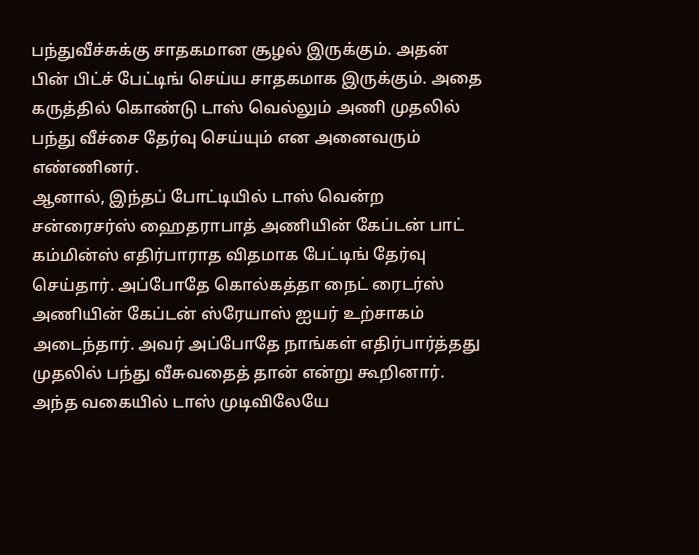பந்துவீச்சுக்கு சாதகமான சூழல் இருக்கும். அதன் பின் பிட்ச் பேட்டிங் செய்ய சாதகமாக இருக்கும். அதை கருத்தில் கொண்டு டாஸ் வெல்லும் அணி முதலில் பந்து வீச்சை தேர்வு செய்யும் என அனைவரும் எண்ணினர்.
ஆனால், இந்தப் போட்டியில் டாஸ் வென்ற சன்ரைசர்ஸ் ஹைதராபாத் அணியின் கேப்டன் பாட் கம்மின்ஸ் எதிர்பாராத விதமாக பேட்டிங் தேர்வு செய்தார். அப்போதே கொல்கத்தா நைட் ரைடர்ஸ் அணியின் கேப்டன் ஸ்ரேயாஸ் ஐயர் உற்சாகம் அடைந்தார். அவர் அப்போதே நாங்கள் எதிர்பார்த்தது முதலில் பந்து வீசுவதைத் தான் என்று கூறினார்.
அந்த வகையில் டாஸ் முடிவிலேயே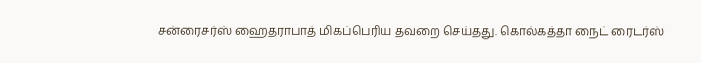சன்ரைசர்ஸ் ஹைதராபாத் மிகப்பெரிய தவறை செய்தது. கொல்கத்தா நைட் ரைடர்ஸ்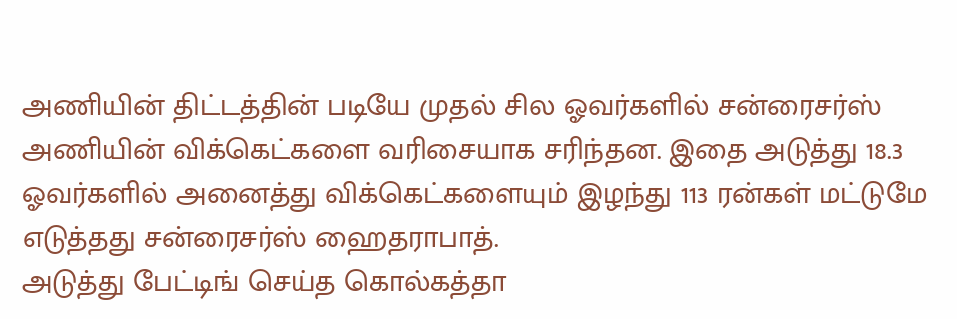அணியின் திட்டத்தின் படியே முதல் சில ஓவர்களில் சன்ரைசர்ஸ் அணியின் விக்கெட்களை வரிசையாக சரிந்தன. இதை அடுத்து 18.3 ஓவர்களில் அனைத்து விக்கெட்களையும் இழந்து 113 ரன்கள் மட்டுமே எடுத்தது சன்ரைசர்ஸ் ஹைதராபாத்.
அடுத்து பேட்டிங் செய்த கொல்கத்தா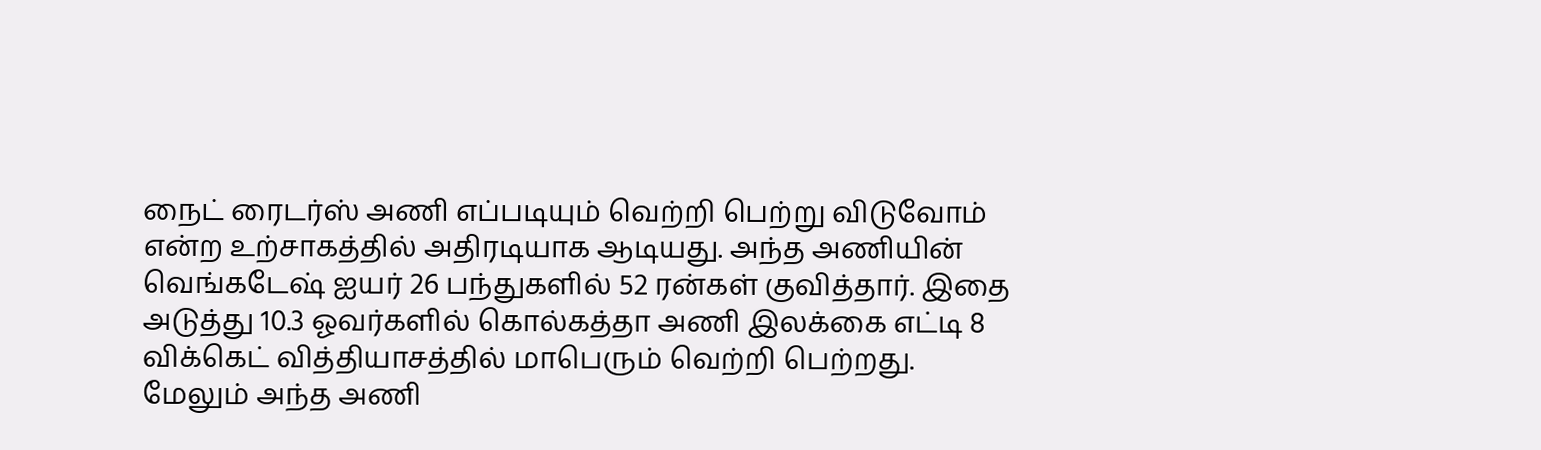நைட் ரைடர்ஸ் அணி எப்படியும் வெற்றி பெற்று விடுவோம் என்ற உற்சாகத்தில் அதிரடியாக ஆடியது. அந்த அணியின் வெங்கடேஷ் ஐயர் 26 பந்துகளில் 52 ரன்கள் குவித்தார். இதை அடுத்து 10.3 ஓவர்களில் கொல்கத்தா அணி இலக்கை எட்டி 8 விக்கெட் வித்தியாசத்தில் மாபெரும் வெற்றி பெற்றது. மேலும் அந்த அணி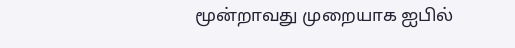மூன்றாவது முறையாக ஐபில்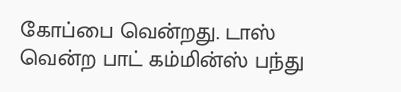கோப்பை வென்றது. டாஸ் வென்ற பாட் கம்மின்ஸ் பந்து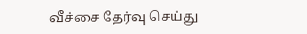வீச்சை தேர்வு செய்து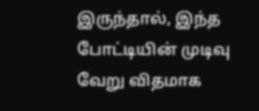இருந்தால், இந்த போட்டியின் முடிவு வேறு விதமாக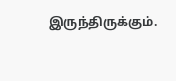இருந்திருக்கும்.